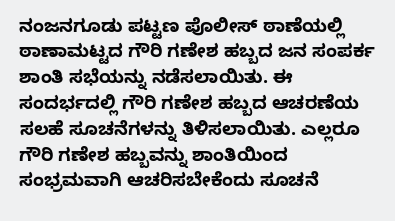ನಂಜನಗೂಡು ಪಟ್ಟಣ ಪೊಲೀಸ್ ಠಾಣೆಯಲ್ಲಿ ಠಾಣಾಮಟ್ಟದ ಗೌರಿ ಗಣೇಶ ಹಬ್ಬದ ಜನ ಸಂಪರ್ಕ ಶಾಂತಿ ಸಭೆಯನ್ನು ನಡೆಸಲಾಯಿತು. ಈ ಸಂದರ್ಭದಲ್ಲಿ ಗೌರಿ ಗಣೇಶ ಹಬ್ಬದ ಆಚರಣೆಯ ಸಲಹೆ ಸೂಚನೆಗಳನ್ನು ತಿಳಿಸಲಾಯಿತು. ಎಲ್ಲರೂ ಗೌರಿ ಗಣೇಶ ಹಬ್ಬವನ್ನು ಶಾಂತಿಯಿಂದ ಸಂಭ್ರಮವಾಗಿ ಆಚರಿಸಬೇಕೆಂದು ಸೂಚನೆ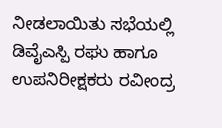ನೀಡಲಾಯಿತು ಸಭೆಯಲ್ಲಿ ಡಿವೈಎಸ್ಪಿ ರಘು ಹಾಗೂ ಉಪನಿರೀಕ್ಷಕರು ರವೀಂದ್ರ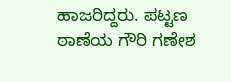ಹಾಜರಿದ್ದರು. ಪಟ್ಟಣ ಠಾಣೆಯ ಗೌರಿ ಗಣೇಶ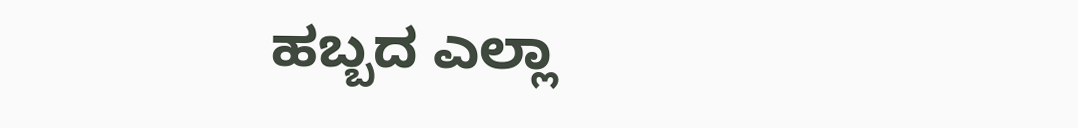ಹಬ್ಬದ ಎಲ್ಲಾ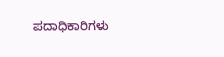ಪದಾಧಿಕಾರಿಗಳು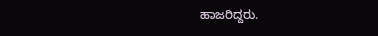ಹಾಜರಿದ್ದರು.